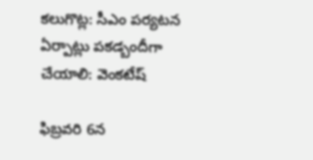కలుగొట్ల: సీఎం పర్యటన ఏర్పాట్లు పకడ్బందీగా చేయాలి: వెంకటేష్

ఫిబ్రవరి 6న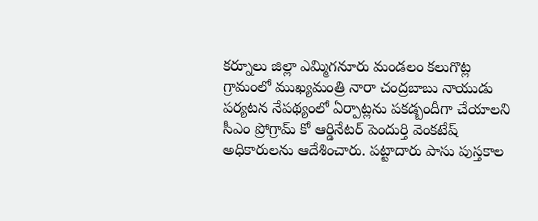కర్నూలు జిల్లా ఎమ్మిగనూరు మండలం కలుగొట్ల గ్రామంలో ముఖ్యమంత్రి నారా చంద్రబాబు నాయుడు పర్యటన నేపథ్యంలో ఏర్పాట్లను పకడ్బందీగా చేయాలని సీఎం ప్రోగ్రామ్ కో ఆర్డినేటర్ పెందుర్తి వెంకటేష్ అధికారులను ఆదేశించారు. పట్టాదారు పాసు పుస్తకాల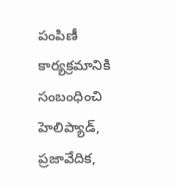పంపిణీ కార్యక్రమానికి సంబంధించి హెలిప్యాడ్, ప్రజావేదిక,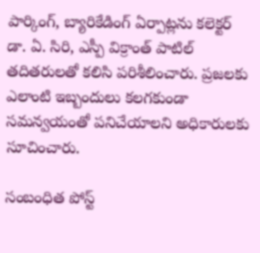పార్కింగ్, బ్యారికేడింగ్ ఏర్పాట్లను కలెక్టర్ డా. ఏ. సిరి, ఎస్పీ విక్రాంత్ పాటిల్ తదితరులతో కలిసి పరిశీలించారు. ప్రజలకు ఎలాంటి ఇబ్బందులు కలగకుండా సమన్వయంతో పనిచేయాలని అధికారులకు సూచించారు.

సంబంధిత పోస్ట్